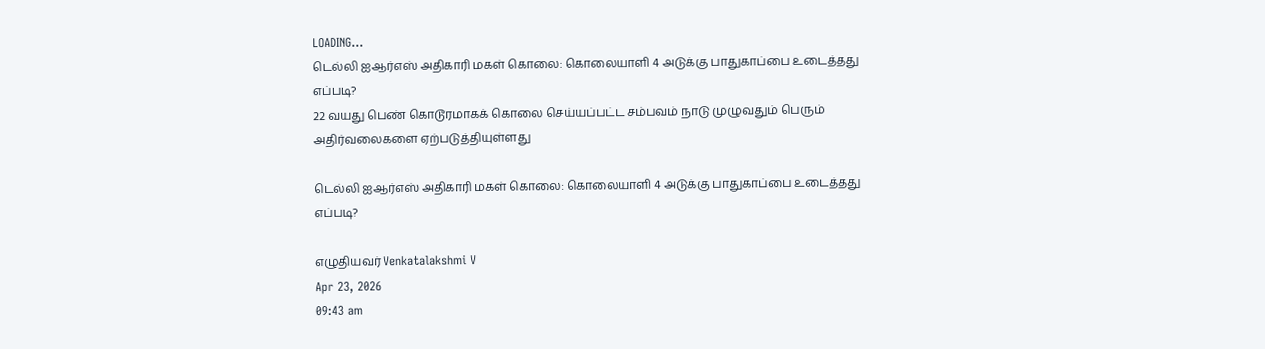LOADING...
டெல்லி ஐஆர்எஸ் அதிகாரி மகள் கொலை: கொலையாளி 4 அடுக்கு பாதுகாப்பை உடைத்தது எப்படி?
22 வயது பெண் கொடூரமாகக் கொலை செய்யப்பட்ட சம்பவம் நாடு முழுவதும் பெரும் அதிர்வலைகளை ஏற்படுத்தியுள்ளது

டெல்லி ஐஆர்எஸ் அதிகாரி மகள் கொலை: கொலையாளி 4 அடுக்கு பாதுகாப்பை உடைத்தது எப்படி?

எழுதியவர் Venkatalakshmi V
Apr 23, 2026
09:43 am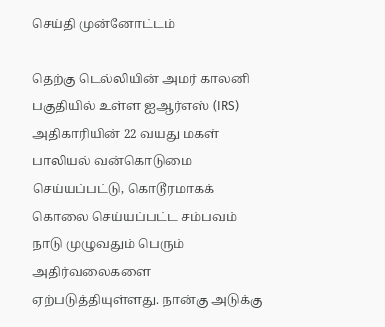செய்தி முன்னோட்டம்

தெற்கு டெல்லியின் அமர் காலனி பகுதியில் உள்ள ஐஆர்எஸ் (IRS) அதிகாரியின் 22 வயது மகள் பாலியல் வன்கொடுமை செய்யப்பட்டு, கொடூரமாகக் கொலை செய்யப்பட்ட சம்பவம் நாடு முழுவதும் பெரும் அதிர்வலைகளை ஏற்படுத்தியுள்ளது. நான்கு அடுக்கு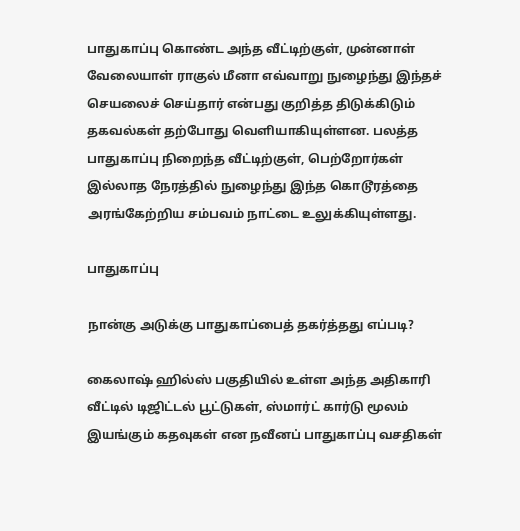பாதுகாப்பு கொண்ட அந்த வீட்டிற்குள், முன்னாள் வேலையாள் ராகுல் மீனா எவ்வாறு நுழைந்து இந்தச் செயலைச் செய்தார் என்பது குறித்த திடுக்கிடும் தகவல்கள் தற்போது வெளியாகியுள்ளன. பலத்த பாதுகாப்பு நிறைந்த வீட்டிற்குள், பெற்றோர்கள் இல்லாத நேரத்தில் நுழைந்து இந்த கொடூரத்தை அரங்கேற்றிய சம்பவம் நாட்டை உலுக்கியுள்ளது.

பாதுகாப்பு

நான்கு அடுக்கு பாதுகாப்பைத் தகர்த்தது எப்படி?

கைலாஷ் ஹில்ஸ் பகுதியில் உள்ள அந்த அதிகாரி வீட்டில் டிஜிட்டல் பூட்டுகள், ஸ்மார்ட் கார்டு மூலம் இயங்கும் கதவுகள் என நவீனப் பாதுகாப்பு வசதிகள்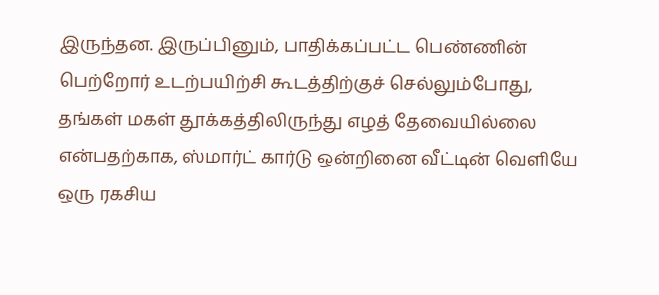இருந்தன. இருப்பினும், பாதிக்கப்பட்ட பெண்ணின் பெற்றோர் உடற்பயிற்சி கூடத்திற்குச் செல்லும்போது, தங்கள் மகள் தூக்கத்திலிருந்து எழத் தேவையில்லை என்பதற்காக, ஸ்மார்ட் கார்டு ஒன்றினை வீட்டின் வெளியே ஒரு ரகசிய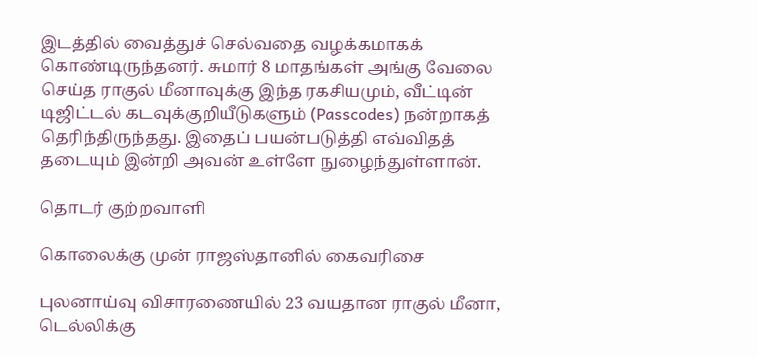இடத்தில் வைத்துச் செல்வதை வழக்கமாகக் கொண்டிருந்தனர். சுமார் 8 மாதங்கள் அங்கு வேலை செய்த ராகுல் மீனாவுக்கு இந்த ரகசியமும், வீட்டின் டிஜிட்டல் கடவுக்குறியீடுகளும் (Passcodes) நன்றாகத் தெரிந்திருந்தது. இதைப் பயன்படுத்தி எவ்விதத் தடையும் இன்றி அவன் உள்ளே நுழைந்துள்ளான்.

தொடர் குற்றவாளி

கொலைக்கு முன் ராஜஸ்தானில் கைவரிசை

புலனாய்வு விசாரணையில் 23 வயதான ராகுல் மீனா, டெல்லிக்கு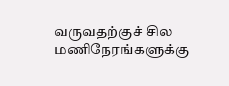வருவதற்குச் சில மணிநேரங்களுக்கு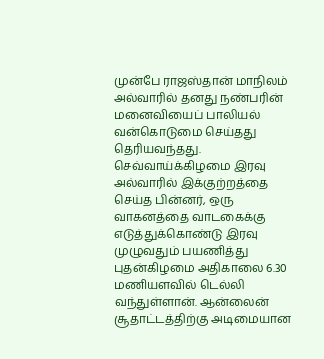முன்பே ராஜஸ்தான் மாநிலம் அல்வாரில் தனது நண்பரின் மனைவியைப் பாலியல் வன்கொடுமை செய்தது தெரியவந்தது. செவ்வாய்க்கிழமை இரவு அல்வாரில் இக்குற்றத்தை செய்த பின்னர், ஒரு வாகனத்தை வாடகைக்கு எடுத்துக்கொண்டு இரவு முழுவதும் பயணித்து புதன்கிழமை அதிகாலை 6.30 மணியளவில் டெல்லி வந்துள்ளான். ஆன்லைன் சூதாட்டத்திற்கு அடிமையான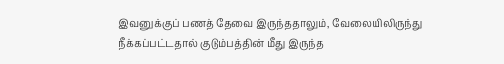இவனுக்குப் பணத் தேவை இருந்ததாலும், வேலையிலிருந்து நீக்கப்பட்டதால் குடும்பத்தின் மீது இருந்த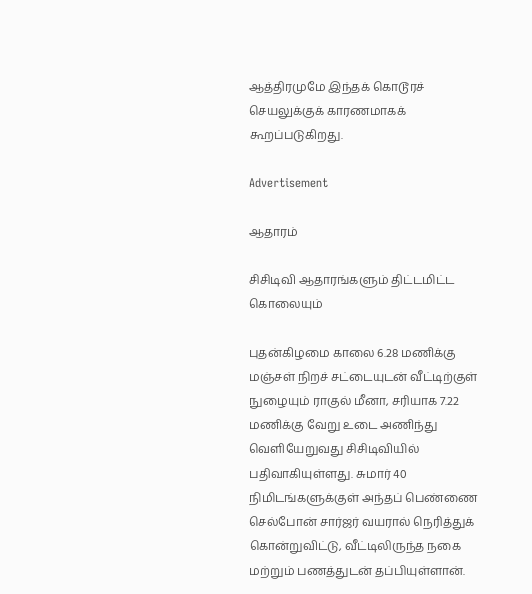ஆத்திரமுமே இந்தக் கொடூரச் செயலுக்குக் காரணமாகக் கூறப்படுகிறது.

Advertisement

ஆதாரம்

சிசிடிவி ஆதாரங்களும் திட்டமிட்ட கொலையும்

புதன்கிழமை காலை 6.28 மணிக்கு மஞ்சள் நிறச் சட்டையுடன் வீட்டிற்குள் நுழையும் ராகுல் மீனா, சரியாக 7.22 மணிக்கு வேறு உடை அணிந்து வெளியேறுவது சிசிடிவியில் பதிவாகியுள்ளது. சுமார் 40 நிமிடங்களுக்குள் அந்தப் பெண்ணை செல்போன் சார்ஜர் வயரால் நெரித்துக் கொன்றுவிட்டு, வீட்டிலிருந்த நகை மற்றும் பணத்துடன் தப்பியுள்ளான்.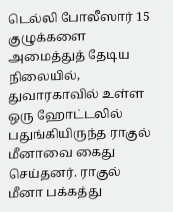டெல்லி போலீஸார் 15 குழுக்களை அமைத்துத் தேடிய நிலையில், துவாரகாவில் உள்ள ஒரு ஹோட்டலில் பதுங்கியிருந்த ராகுல் மீனாவை கைது செய்தனர். ராகுல் மீனா பக்கத்து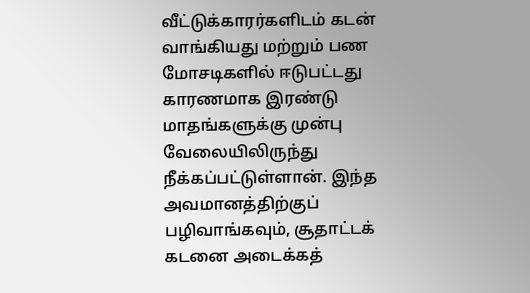வீட்டுக்காரர்களிடம் கடன் வாங்கியது மற்றும் பண மோசடிகளில் ஈடுபட்டது காரணமாக இரண்டு மாதங்களுக்கு முன்பு வேலையிலிருந்து நீக்கப்பட்டுள்ளான். இந்த அவமானத்திற்குப் பழிவாங்கவும், சூதாட்டக் கடனை அடைக்கத்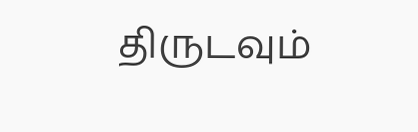திருடவும்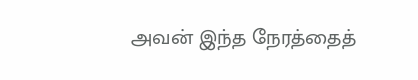அவன் இந்த நேரத்தைத்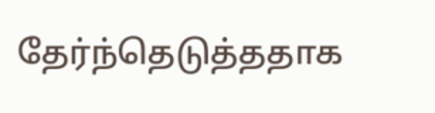தேர்ந்தெடுத்ததாக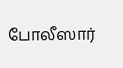போலீஸார்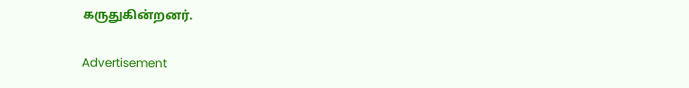கருதுகின்றனர்.

Advertisement